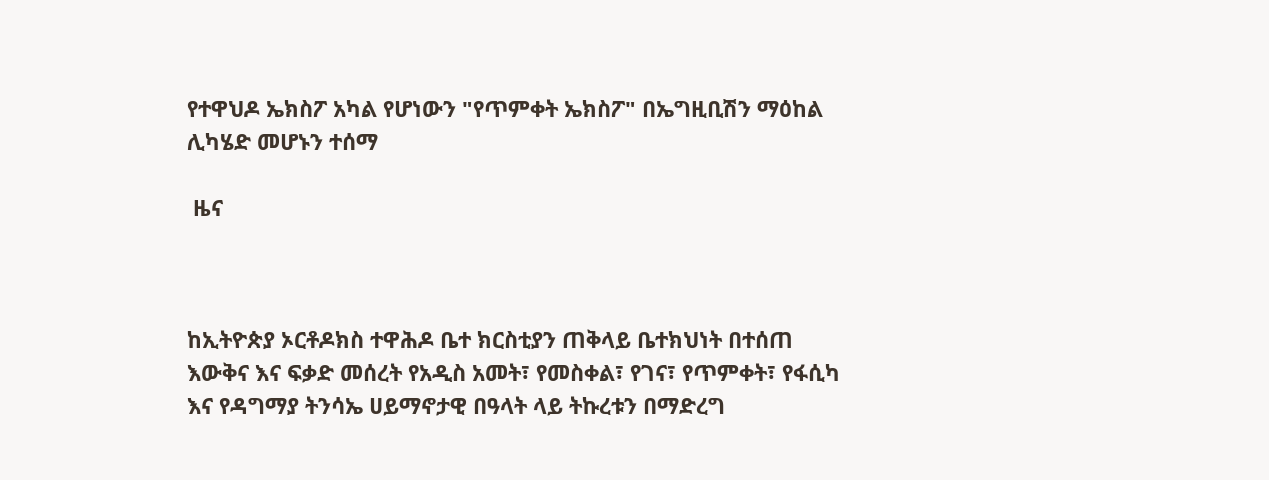የተዋህዶ ኤክስፖ አካል የሆነውን "የጥምቀት ኤክስፖ" በኤግዚቢሽን ማዕከል ሊካሄድ መሆኑን ተሰማ

 ዜና



ከኢትዮጵያ ኦርቶዶክስ ተዋሕዶ ቤተ ክርስቲያን ጠቅላይ ቤተክህነት በተሰጠ እውቅና እና ፍቃድ መሰረት የአዲስ አመት፣ የመስቀል፣ የገና፣ የጥምቀት፣ የፋሲካ እና የዳግማያ ትንሳኤ ሀይማኖታዊ በዓላት ላይ ትኩረቱን በማድረግ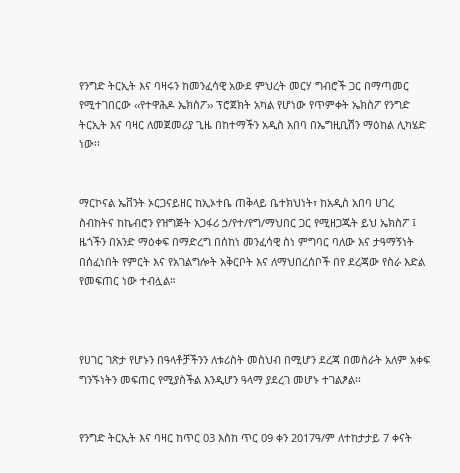የንግድ ትርኢት እና ባዛሩን ከመንፈሳዊ አውደ ምህረት መርሃ ግብሮች ጋር በማጣመር የሚተገበርው ‹‹የተዋሕዶ ኤክስፖ›› ፕሮጀክት አካል የሆነው የጥምቀት ኤክስፖ የንግድ ትርኢት እና ባዛር ለመጀመሪያ ጊዜ በከተማችን አዲስ አበባ በኤግዚቢሽን ማዕከል ሊካሄድ ነው፡፡


ማርኮናል ኤቨንት ኦርጋናይዘር ከኢኦተቤ ጠቅላይ ቤተክህነት፣ ከአዲስ አበባ ሀገረ ስብከትና ከኬብሮን የዝግጅት አጋፋሪ ኃ/የተ/የግ/ማህበር ጋር የሚዘጋጁት ይህ ኤክስፖ ፤ ዜጎችን በአንድ ማዕቀፍ በማድረግ በሰከነ መንፈሳዊ ስነ ምግባር ባለው እና ታዓማኝነት በሰፈነበት የምርት እና የአገልግሎት አቅርቦት እና ለማህበረሰቦች በየ ደረጃው የስራ እድል የመፍጠር ነው ተብሏል።



የሀገር ገጽታ የሆኑን በዓላቶቻችንን ለቱሪስት መስህብ በሚሆን ደረጃ በመስራት አለም አቀፍ ግንኙነትን መፍጠር የሚያስችል እንዲሆን ዓላማ ያደረገ መሆኑ ተገልፆል፡፡


የንግድ ትርኢት እና ባዛር ከጥር 03 እስከ ጥር 09 ቀን 2017ዓ/ም ለተከታታይ 7 ቀናት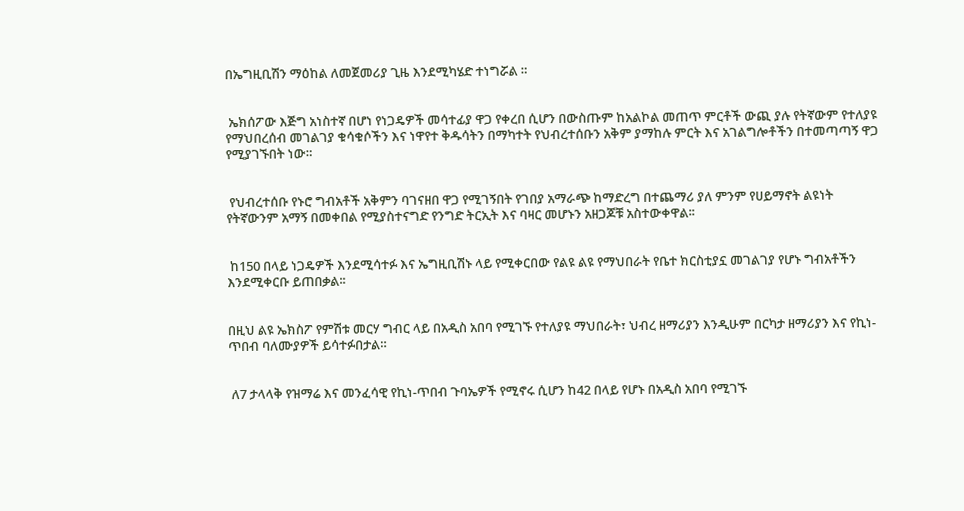በኤግዚቢሽን ማዕከል ለመጀመሪያ ጊዜ እንደሚካሄድ ተነግሯል ።


 ኤክሰፖው እጅግ አነስተኛ በሆነ የነጋዴዎች መሳተፊያ ዋጋ የቀረበ ሲሆን በውስጡም ከአልኮል መጠጥ ምርቶች ውጪ ያሉ የትኛውም የተለያዩ የማህበረሰብ መገልገያ ቁሳቁሶችን እና ነዋየተ ቅዱሳትን በማካተት የህብረተሰቡን አቅም ያማከሉ ምርት እና አገልግሎቶችን በተመጣጣኝ ዋጋ የሚያገኙበት ነው።


 የህብረተሰቡ የኑሮ ግብአቶች አቅምን ባገናዘበ ዋጋ የሚገኝበት የገበያ አማራጭ ከማድረግ በተጨማሪ ያለ ምንም የሀይማኖት ልዩነት የትኛውንም አማኝ በመቀበል የሚያስተናግድ የንግድ ትርኢት እና ባዛር መሆኑን አዘጋጆቹ አስተውቀዋል፡፡


 ከ150 በላይ ነጋዴዎች እንደሚሳተፉ እና ኤግዚቢሽኑ ላይ የሚቀርበው የልዩ ልዩ የማህበራት የቤተ ክርስቲያኗ መገልገያ የሆኑ ግብአቶችን እንደሚቀርቡ ይጠበቃል፡፡


በዚህ ልዩ ኤክስፖ የምሽቱ መርሃ ግብር ላይ በአዲስ አበባ የሚገኙ የተለያዩ ማህበራት፣ ህብረ ዘማሪያን እንዲሁም በርካታ ዘማሪያን እና የኪነ-ጥበብ ባለሙያዎች ይሳተፉበታል።


 ለ7 ታላላቅ የዝማሬ እና መንፈሳዊ የኪነ-ጥበብ ጉባኤዎች የሚኖሩ ሲሆን ከ42 በላይ የሆኑ በአዲስ አበባ የሚገኙ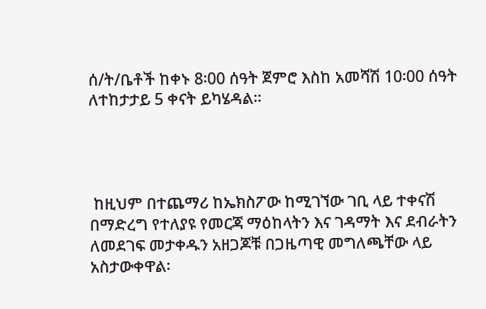ሰ/ት/ቤቶች ከቀኑ 8፡00 ሰዓት ጀምሮ እስከ አመሻሽ 10፡00 ሰዓት ለተከታታይ 5 ቀናት ይካሄዳል።




 ከዚህም በተጨማሪ ከኤክስፖው ከሚገኘው ገቢ ላይ ተቀናሽ በማድረግ የተለያዩ የመርጃ ማዕከላትን እና ገዳማት እና ደብራትን ለመደገፍ መታቀዱን አዘጋጆቹ በጋዜጣዊ መግለጫቸው ላይ አስታውቀዋል፡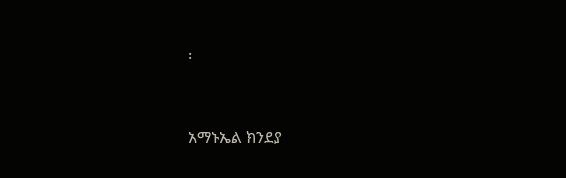፡


አማኑኤል ክንደያ